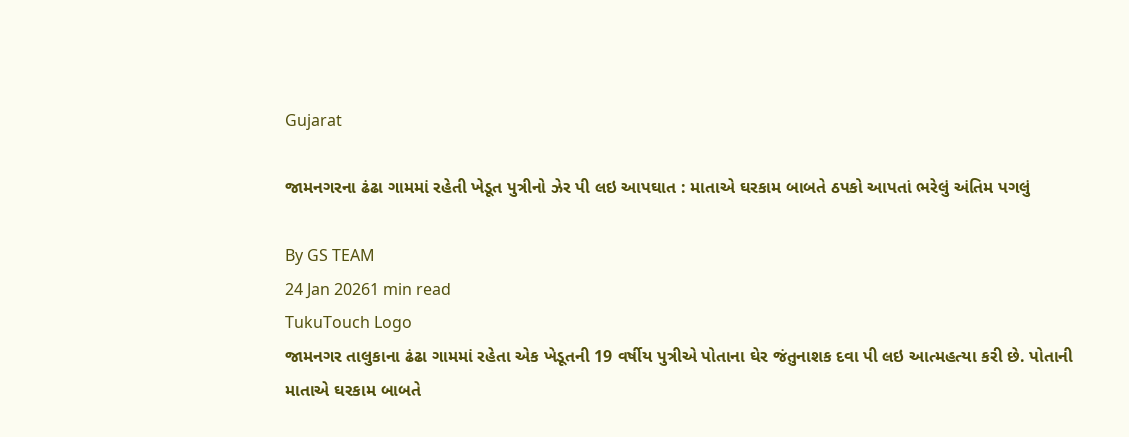Gujarat

જામનગરના ઢંઢા ગામમાં રહેતી ખેડૂત પુત્રીનો ઝેર પી લઇ આપઘાત : માતાએ ઘરકામ બાબતે ઠપકો આપતાં ભરેલું અંતિમ પગલું

By GS TEAM
24 Jan 20261 min read
TukuTouch Logo
જામનગર તાલુકાના ઢંઢા ગામમાં રહેતા એક ખેડૂતની 19 વર્ષીય પુત્રીએ પોતાના ઘેર જંતુનાશક દવા પી લઇ આત્મહત્યા કરી છે. પોતાની માતાએ ઘરકામ બાબતે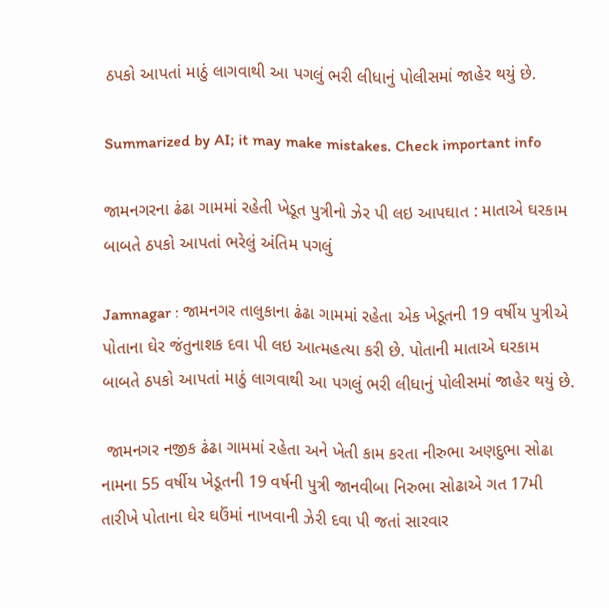ઠપકો આપતાં માઠું લાગવાથી આ પગલું ભરી લીધાનું પોલીસમાં જાહેર થયું છે.

Summarized by AI; it may make mistakes. Check important info

જામનગરના ઢંઢા ગામમાં રહેતી ખેડૂત પુત્રીનો ઝેર પી લઇ આપઘાત : માતાએ ઘરકામ બાબતે ઠપકો આપતાં ભરેલું અંતિમ પગલું

Jamnagar : જામનગર તાલુકાના ઢંઢા ગામમાં રહેતા એક ખેડૂતની 19 વર્ષીય પુત્રીએ પોતાના ઘેર જંતુનાશક દવા પી લઇ આત્મહત્યા કરી છે. પોતાની માતાએ ઘરકામ બાબતે ઠપકો આપતાં માઠું લાગવાથી આ પગલું ભરી લીધાનું પોલીસમાં જાહેર થયું છે.

 જામનગર નજીક ઢંઢા ગામમાં રહેતા અને ખેતી કામ કરતા નીરુભા અણદુભા સોઢા નામના 55 વર્ષીય ખેડૂતની 19 વર્ષની પુત્રી જાનવીબા નિરુભા સોઢાએ ગત 17મી તારીખે પોતાના ઘેર ઘઉંમાં નાખવાની ઝેરી દવા પી જતાં સારવાર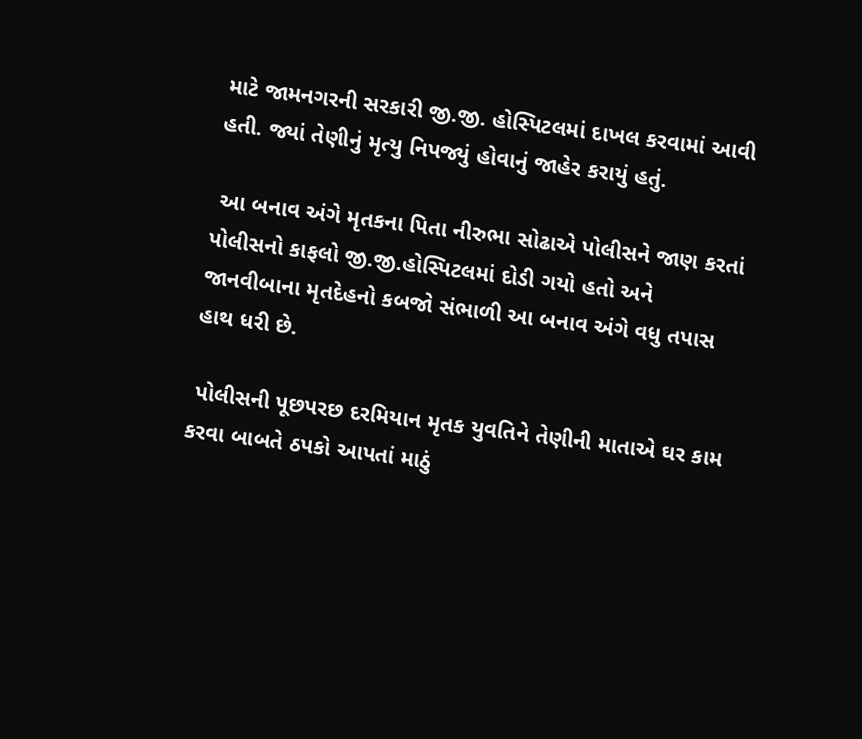માટે જામનગરની સરકારી જી.જી. હોસ્પિટલમાં દાખલ કરવામાં આવી હતી. જ્યાં તેણીનું મૃત્યુ નિપજ્યું હોવાનું જાહેર કરાયું હતું.

 આ બનાવ અંગે મૃતકના પિતા નીરુભા સોઢાએ પોલીસને જાણ કરતાં પોલીસનો કાફલો જી.જી.હોસ્પિટલમાં દોડી ગયો હતો અને જાનવીબાના મૃતદેહનો કબજો સંભાળી આ બનાવ અંગે વધુ તપાસ હાથ ધરી છે.

 પોલીસની પૂછપરછ દરમિયાન મૃતક યુવતિને તેણીની માતાએ ઘર કામ કરવા બાબતે ઠપકો આપતાં માઠું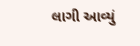લાગી આવ્યું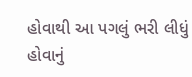હોવાથી આ પગલું ભરી લીધું હોવાનું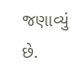જણાવ્યું છે.